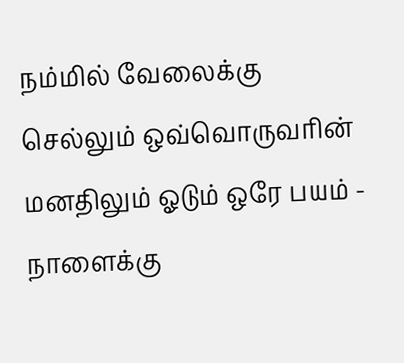நம்மில் வேலைக்கு செல்லும் ஒவ்வொருவரின் மனதிலும் ஓடும் ஒரே பயம் - நாளைக்கு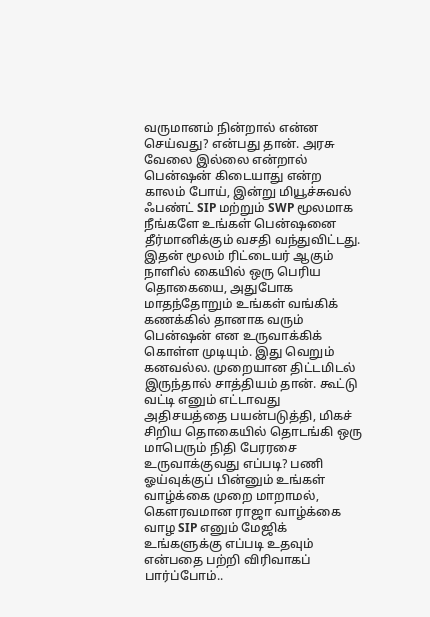வருமானம் நின்றால் என்ன செய்வது? என்பது தான். அரசு வேலை இல்லை என்றால் பென்ஷன் கிடையாது என்ற காலம் போய், இன்று மியூச்சுவல் ஃபண்ட் SIP மற்றும் SWP மூலமாக நீங்களே உங்கள் பென்ஷனை தீர்மானிக்கும் வசதி வந்துவிட்டது. இதன் மூலம் ரிட்டையர் ஆகும் நாளில் கையில் ஒரு பெரிய தொகையை, அதுபோக மாதந்தோறும் உங்கள் வங்கிக் கணக்கில் தானாக வரும் பென்ஷன் என உருவாக்கிக் கொள்ள முடியும். இது வெறும் கனவல்ல. முறையான திட்டமிடல் இருந்தால் சாத்தியம் தான். கூட்டு வட்டி எனும் எட்டாவது அதிசயத்தை பயன்படுத்தி, மிகச் சிறிய தொகையில் தொடங்கி ஒரு மாபெரும் நிதி பேரரசை உருவாக்குவது எப்படி? பணி ஓய்வுக்குப் பின்னும் உங்கள் வாழ்க்கை முறை மாறாமல், கௌரவமான ராஜா வாழ்க்கை வாழ SIP எனும் மேஜிக் உங்களுக்கு எப்படி உதவும் என்பதை பற்றி விரிவாகப் பார்ப்போம்..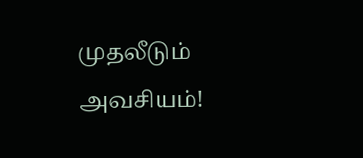முதலீடும் அவசியம்!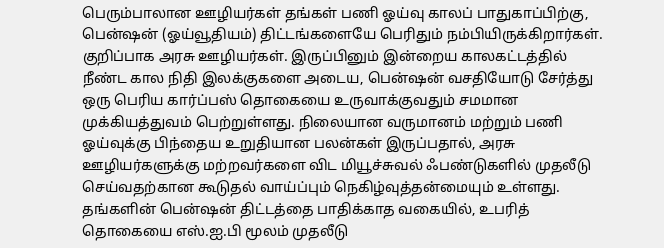பெரும்பாலான ஊழியர்கள் தங்கள் பணி ஓய்வு காலப் பாதுகாப்பிற்கு, பென்ஷன் (ஓய்வூதியம்) திட்டங்களையே பெரிதும் நம்பியிருக்கிறார்கள். குறிப்பாக அரசு ஊழியர்கள். இருப்பினும் இன்றைய காலகட்டத்தில் நீண்ட கால நிதி இலக்குகளை அடைய, பென்ஷன் வசதியோடு சேர்த்து ஒரு பெரிய கார்ப்பஸ் தொகையை உருவாக்குவதும் சமமான முக்கியத்துவம் பெற்றுள்ளது. நிலையான வருமானம் மற்றும் பணி ஓய்வுக்கு பிந்தைய உறுதியான பலன்கள் இருப்பதால், அரசு ஊழியர்களுக்கு மற்றவர்களை விட மியூச்சுவல் ஃபண்டுகளில் முதலீடு செய்வதற்கான கூடுதல் வாய்ப்பும் நெகிழ்வுத்தன்மையும் உள்ளது. தங்களின் பென்ஷன் திட்டத்தை பாதிக்காத வகையில், உபரித் தொகையை எஸ்.ஐ.பி மூலம் முதலீடு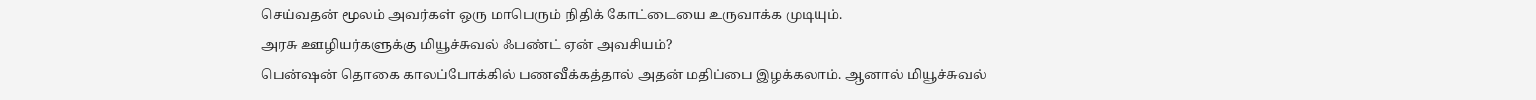செய்வதன் மூலம் அவர்கள் ஒரு மாபெரும் நிதிக் கோட்டையை உருவாக்க முடியும்.
அரசு ஊழியர்களுக்கு மியூச்சுவல் ஃபண்ட் ஏன் அவசியம்?
பென்ஷன் தொகை காலப்போக்கில் பணவீக்கத்தால் அதன் மதிப்பை இழக்கலாம். ஆனால் மியூச்சுவல்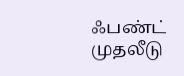ஃபண்ட் முதலீடு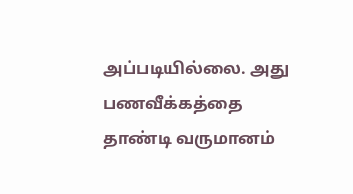அப்படியில்லை. அது பணவீக்கத்தை தாண்டி வருமானம்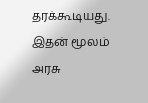தரக்கூடியது. இதன் மூலம் அரசு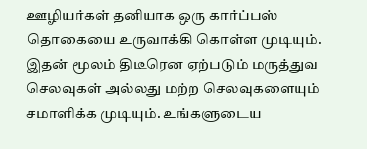ஊழியர்கள் தனியாக ஒரு கார்ப்பஸ் தொகையை உருவாக்கி கொள்ள முடியும். இதன் மூலம் திடீரென ஏற்படும் மருத்துவ செலவுகள் அல்லது மற்ற செலவுகளையும் சமாளிக்க முடியும். உங்களுடைய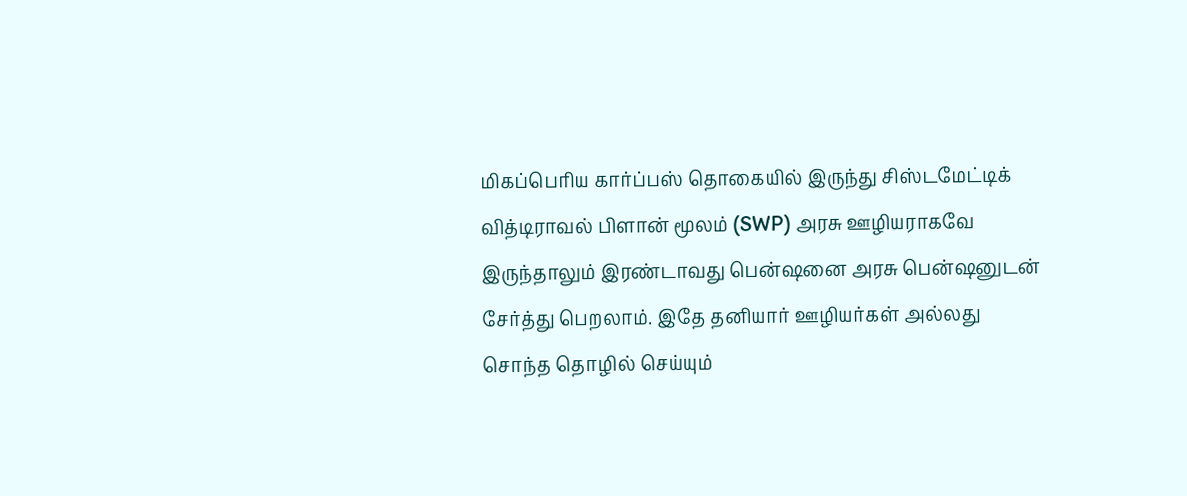மிகப்பெரிய கார்ப்பஸ் தொகையில் இருந்து சிஸ்டமேட்டிக் வித்டிராவல் பிளான் மூலம் (SWP) அரசு ஊழியராகவே இருந்தாலும் இரண்டாவது பென்ஷனை அரசு பென்ஷனுடன் சேர்த்து பெறலாம். இதே தனியார் ஊழியர்கள் அல்லது சொந்த தொழில் செய்யும்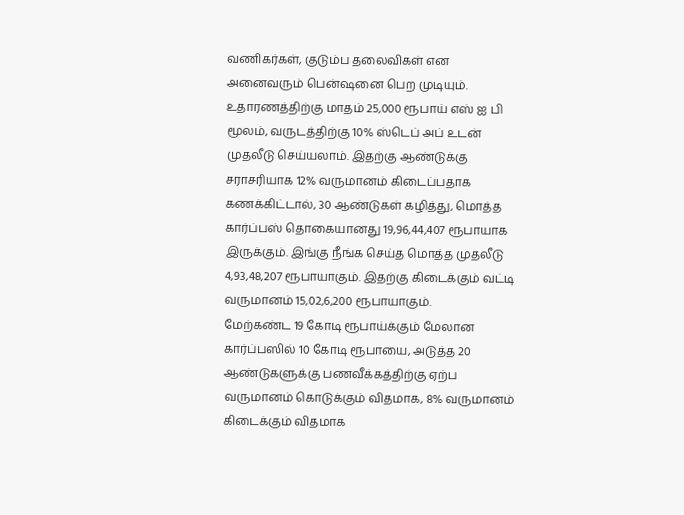வணிகர்கள், குடும்ப தலைவிகள் என அனைவரும் பென்ஷனை பெற முடியும்.
உதாரணத்திற்கு மாதம் 25,000 ரூபாய் எஸ் ஐ பி மூலம், வருடத்திற்கு 10% ஸ்டெப் அப் உடன் முதலீடு செய்யலாம். இதற்கு ஆண்டுக்கு சராசரியாக 12% வருமானம் கிடைப்பதாக கணக்கிட்டால், 30 ஆண்டுகள் கழித்து, மொத்த கார்ப்பஸ் தொகையானது 19,96,44,407 ரூபாயாக இருக்கும். இங்கு நீங்க செய்த மொத்த முதலீடு 4,93,48,207 ரூபாயாகும். இதற்கு கிடைக்கும் வட்டி வருமானம் 15,02,6,200 ரூபாயாகும்.
மேற்கண்ட 19 கோடி ரூபாய்க்கும் மேலான கார்ப்பஸில் 10 கோடி ரூபாயை, அடுத்த 20 ஆண்டுகளுக்கு பணவீக்கத்திற்கு ஏற்ப வருமானம் கொடுக்கும் விதமாக, 8% வருமானம் கிடைக்கும் விதமாக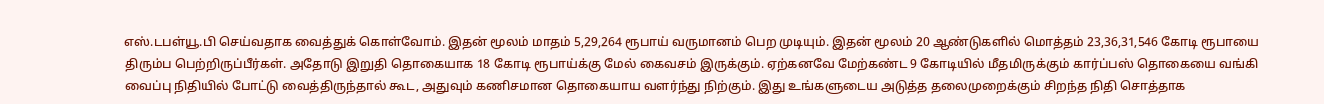எஸ்.டபள்யூ.பி செய்வதாக வைத்துக் கொள்வோம். இதன் மூலம் மாதம் 5,29,264 ரூபாய் வருமானம் பெற முடியும். இதன் மூலம் 20 ஆண்டுகளில் மொத்தம் 23,36,31,546 கோடி ரூபாயை திரும்ப பெற்றிருப்பீர்கள். அதோடு இறுதி தொகையாக 18 கோடி ரூபாய்க்கு மேல் கைவசம் இருக்கும். ஏற்கனவே மேற்கண்ட 9 கோடியில் மீதமிருக்கும் கார்ப்பஸ் தொகையை வங்கி வைப்பு நிதியில் போட்டு வைத்திருந்தால் கூட, அதுவும் கணிசமான தொகையாய வளர்ந்து நிற்கும். இது உங்களுடைய அடுத்த தலைமுறைக்கும் சிறந்த நிதி சொத்தாக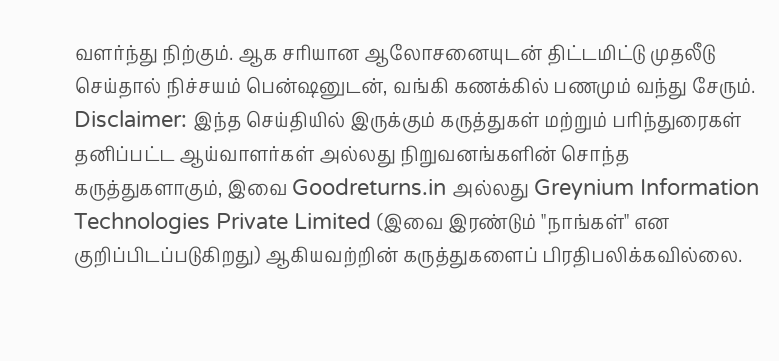வளர்ந்து நிற்கும். ஆக சரியான ஆலோசனையுடன் திட்டமிட்டு முதலீடு செய்தால் நிச்சயம் பென்ஷனுடன், வங்கி கணக்கில் பணமும் வந்து சேரும்.
Disclaimer: இந்த செய்தியில் இருக்கும் கருத்துகள் மற்றும் பரிந்துரைகள் தனிப்பட்ட ஆய்வாளர்கள் அல்லது நிறுவனங்களின் சொந்த கருத்துகளாகும், இவை Goodreturns.in அல்லது Greynium Information Technologies Private Limited (இவை இரண்டும் "நாங்கள்" என குறிப்பிடப்படுகிறது) ஆகியவற்றின் கருத்துகளைப் பிரதிபலிக்கவில்லை.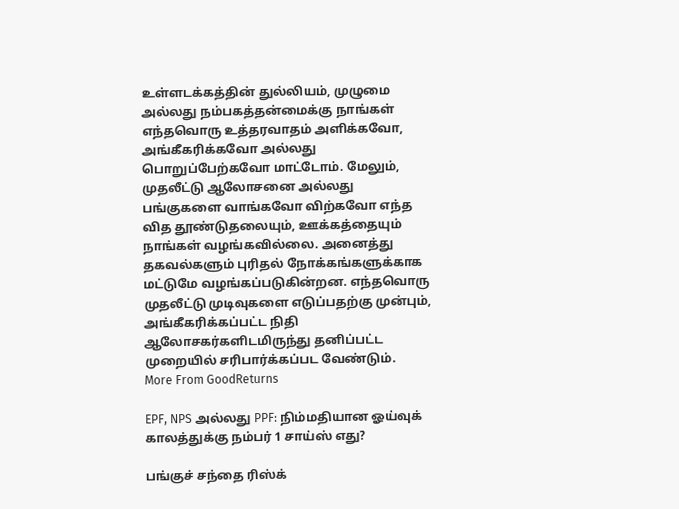உள்ளடக்கத்தின் துல்லியம், முழுமை அல்லது நம்பகத்தன்மைக்கு நாங்கள் எந்தவொரு உத்தரவாதம் அளிக்கவோ, அங்கீகரிக்கவோ அல்லது பொறுப்பேற்கவோ மாட்டோம். மேலும், முதலீட்டு ஆலோசனை அல்லது பங்குகளை வாங்கவோ விற்கவோ எந்த வித தூண்டுதலையும், ஊக்கத்தையும் நாங்கள் வழங்கவில்லை. அனைத்து தகவல்களும் புரிதல் நோக்கங்களுக்காக மட்டுமே வழங்கப்படுகின்றன. எந்தவொரு முதலீட்டு முடிவுகளை எடுப்பதற்கு முன்பும், அங்கீகரிக்கப்பட்ட நிதி ஆலோசகர்களிடமிருந்து தனிப்பட்ட முறையில் சரிபார்க்கப்பட வேண்டும்.
More From GoodReturns

EPF, NPS அல்லது PPF: நிம்மதியான ஓய்வுக் காலத்துக்கு நம்பர் 1 சாய்ஸ் எது?

பங்குச் சந்தை ரிஸ்க்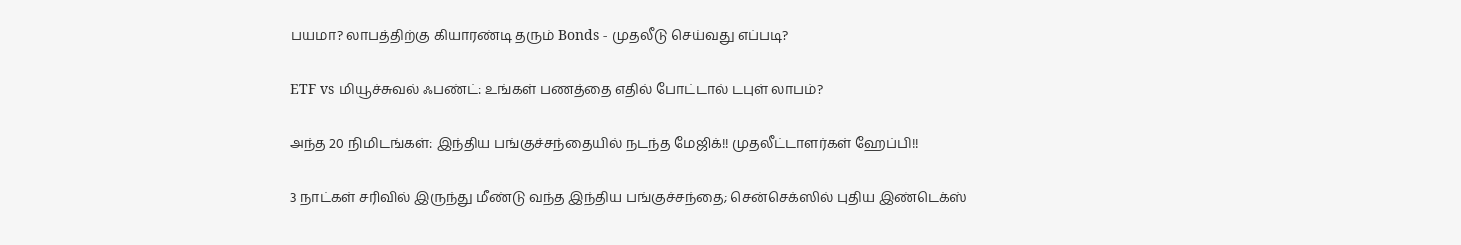பயமா? லாபத்திற்கு கியாரண்டி தரும் Bonds - முதலீடு செய்வது எப்படி?

ETF vs மியூச்சுவல் ஃபண்ட்: உங்கள் பணத்தை எதில் போட்டால் டபுள் லாபம்?

அந்த 20 நிமிடங்கள்: இந்திய பங்குச்சந்தையில் நடந்த மேஜிக்!! முதலீட்டாளர்கள் ஹேப்பி!!

3 நாட்கள் சரிவில் இருந்து மீண்டு வந்த இந்திய பங்குச்சந்தை; சென்செக்ஸில் புதிய இண்டெக்ஸ்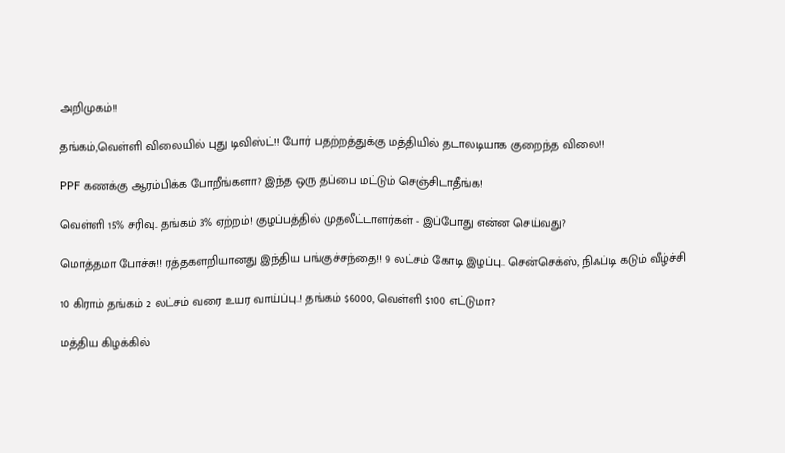அறிமுகம்!!

தங்கம்,வெள்ளி விலையில் புது டிவிஸ்ட்!! போர் பதற்றத்துக்கு மத்தியில் தடாலடியாக குறைந்த விலை!!

PPF கணக்கு ஆரம்பிக்க போறீங்களா? இந்த ஒரு தப்பை மட்டும் செஞ்சிடாதீங்க!

வெள்ளி 15% சரிவு.. தங்கம் 3% ஏற்றம்! குழப்பத்தில் முதலீட்டாளர்கள் - இப்போது என்ன செய்வது?

மொத்தமா போச்சு!! ரத்தகளறியானது இந்திய பங்குச்சந்தை!! 9 லட்சம் கோடி இழப்பு.. சென்செக்ஸ், நிஃப்டி கடும் வீழ்ச்சி

10 கிராம் தங்கம் 2 லட்சம் வரை உயர வாய்ப்பு..! தங்கம் $6000, வெள்ளி $100 எட்டுமா?

மத்திய கிழக்கில்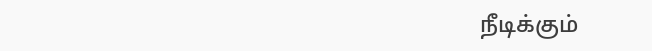நீடிக்கும்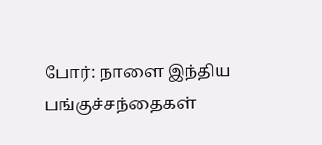போர்: நாளை இந்திய பங்குச்சந்தைகள்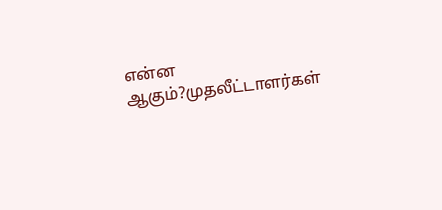என்ன ஆகும்?முதலீட்டாளர்கள்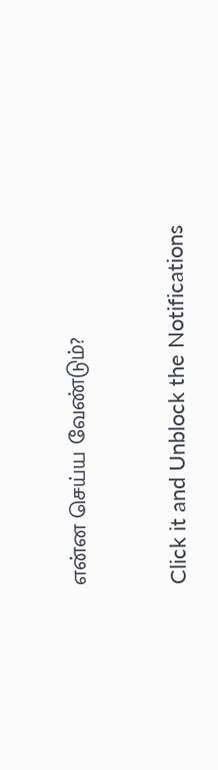என்ன செய்ய வேண்டும்?



Click it and Unblock the Notifications